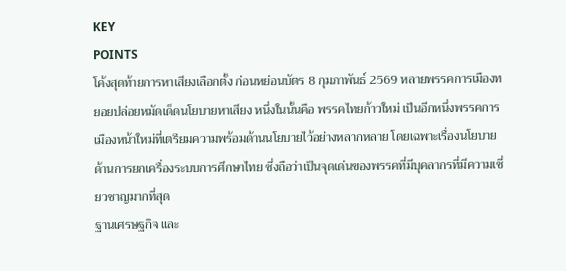KEY
POINTS
โค้งสุดท้ายการหาเสียงเลือกตั้ง ก่อนหย่อนบัตร 8 กุมภาพันธ์ 2569 หลายพรรคการเมืองทยอยปล่อยหมัดเด็ดนโยบายหาเสียง หนึ่งในนั้นคือ พรรคไทยก้าวใหม่ เป็นอีกหนึ่งพรรคการเมืองหน้าใหม่ที่เตรียมความพร้อมด้านนโยบายไว้อย่างหลากหลาย โดยเฉพาะเรื่องนโยบายด้านการยกเครื่องระบบการศึกษาไทย ซึ่งถือว่าเป็นจุดเด่นของพรรคที่มีบุคลากรที่มีความเชี่ยวชาญมากที่สุด
ฐานเศรษฐกิจ และ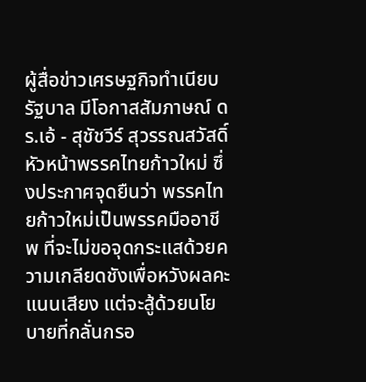ผู้สื่อข่าวเศรษฐกิจทำเนียบรัฐบาล มีโอกาสสัมภาษณ์ ดร.เอ้ - สุชัชวีร์ สุวรรณสวัสดิ์ หัวหน้าพรรคไทยก้าวใหม่ ซึ่งประกาศจุดยืนว่า พรรคไทยก้าวใหม่เป็นพรรคมืออาชีพ ที่จะไม่ขอจุดกระแสด้วยความเกลียดชังเพื่อหวังผลคะแนนเสียง แต่จะสู้ด้วยนโยบายที่กลั่นกรอ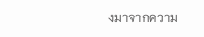งมาจากความ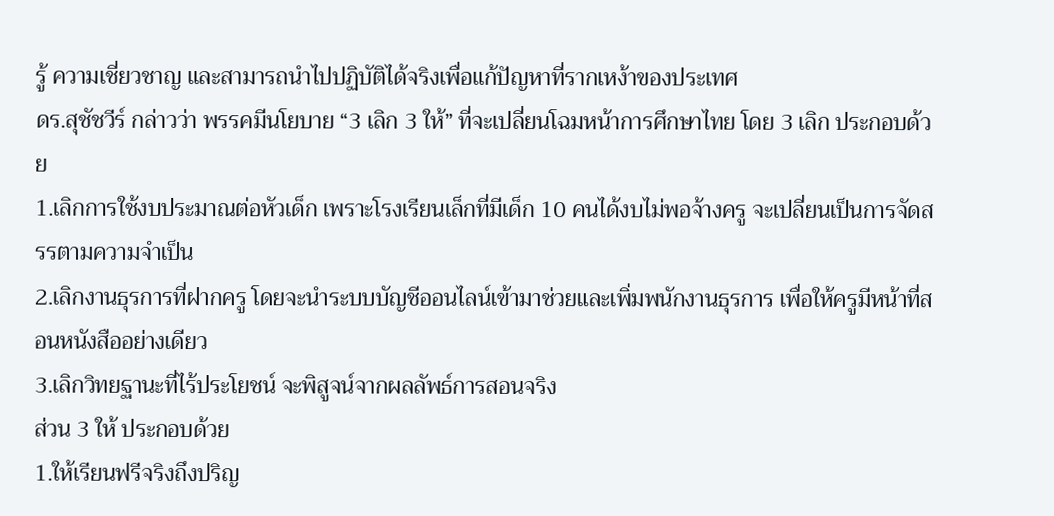รู้ ความเชี่ยวชาญ และสามารถนำไปปฏิบัติได้จริงเพื่อแก้ปัญหาที่รากเหง้าของประเทศ
ดร.สุชัชวีร์ กล่าวว่า พรรคมีนโยบาย “3 เลิก 3 ให้” ที่จะเปลี่ยนโฉมหน้าการศึกษาไทย โดย 3 เลิก ประกอบด้วย
1.เลิกการใช้งบประมาณต่อหัวเด็ก เพราะโรงเรียนเล็กที่มีเด็ก 10 คนได้งบไม่พอจ้างครู จะเปลี่ยนเป็นการจัดสรรตามความจำเป็น
2.เลิกงานธุรการที่ฝากครู โดยจะนำระบบบัญชีออนไลน์เข้ามาช่วยและเพิ่มพนักงานธุรการ เพื่อให้ครูมีหน้าที่สอนหนังสืออย่างเดียว
3.เลิกวิทยฐานะที่ไร้ประโยชน์ จะพิสูจน์จากผลลัพธ์การสอนจริง
ส่วน 3 ให้ ประกอบด้วย
1.ให้เรียนฟรีจริงถึงปริญ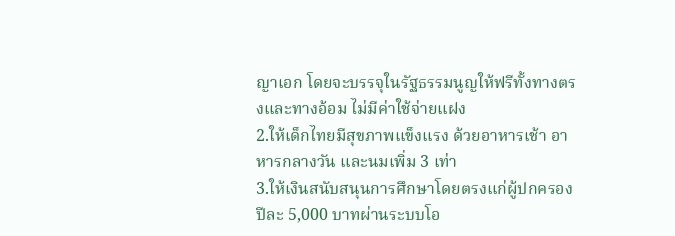ญาเอก โดยจะบรรจุในรัฐธรรมนูญให้ฟรีทั้งทางตรงและทางอ้อม ไม่มีค่าใช้จ่ายแฝง
2.ให้เด็กไทยมีสุขภาพแข็งแรง ด้วยอาหารเช้า อาหารกลางวัน และนมเพิ่ม 3 เท่า
3.ให้เงินสนับสนุนการศึกษาโดยตรงแก่ผู้ปกครองปีละ 5,000 บาทผ่านระบบโอ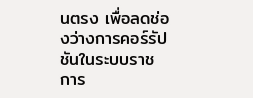นตรง เพื่อลดช่องว่างการคอร์รัปชันในระบบราชการ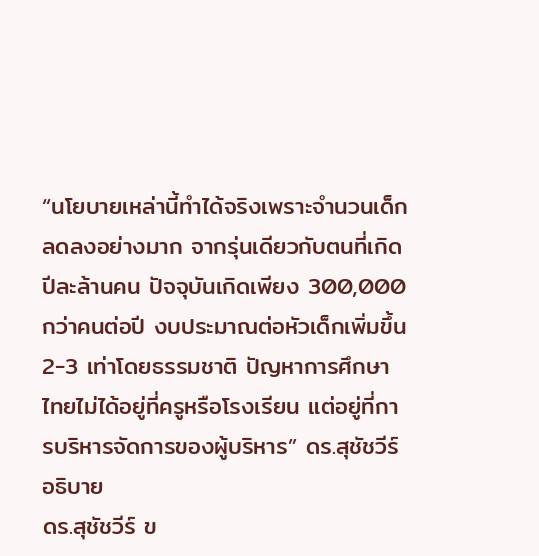“นโยบายเหล่านี้ทำได้จริงเพราะจำนวนเด็กลดลงอย่างมาก จากรุ่นเดียวกับตนที่เกิดปีละล้านคน ปัจจุบันเกิดเพียง 300,000 กว่าคนต่อปี งบประมาณต่อหัวเด็กเพิ่มขึ้น 2-3 เท่าโดยธรรมชาติ ปัญหาการศึกษาไทยไม่ได้อยู่ที่ครูหรือโรงเรียน แต่อยู่ที่การบริหารจัดการของผู้บริหาร” ดร.สุชัชวีร์ อธิบาย
ดร.สุชัชวีร์ ข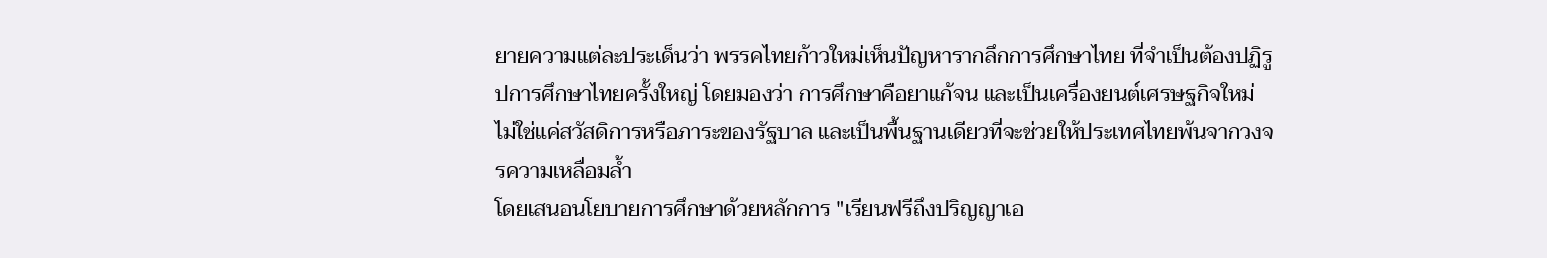ยายความแต่ละประเด็นว่า พรรคไทยก้าวใหม่เห็นปัญหารากลึกการศึกษาไทย ที่จำเป็นต้องปฏิรูปการศึกษาไทยครั้งใหญ่ โดยมองว่า การศึกษาคือยาแก้จน และเป็นเครื่องยนต์เศรษฐกิจใหม่ ไม่ใช่แค่สวัสดิการหรือภาระของรัฐบาล และเป็นพื้นฐานเดียวที่จะช่วยให้ประเทศไทยพ้นจากวงจรความเหลื่อมล้ำ
โดยเสนอนโยบายการศึกษาด้วยหลักการ "เรียนฟรีถึงปริญญาเอ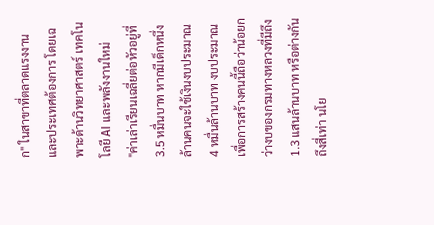ก" ในสาขาที่ตลาดแรงงานและประเทศต้องการ โดยเฉพาะด้านวิทยาศาสตร์ เทคโนโลยี AI และพลังงานใหม่
"ค่าเล่าเรียนเฉลี่ยต่อหัวอยู่ที่ 3.5 หมื่นบาท หากมีเด็กหนึ่งล้านคนจะใช้เงินงบประมาณ 4 หมื่นล้านบาท งบประมาณเพื่อการสร้างคนนี้ถือว่าน้อยกว่างบของกรมทางหลวงที่มีถึง 1.3 แสนล้านบาท หรือต่างกันถึงสี่เท่า นโย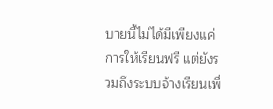บายนี้ไม่ได้มีเพียงแค่การให้เรียนฟรี แต่ยังรวมถึงระบบจ้างเรียนเพื่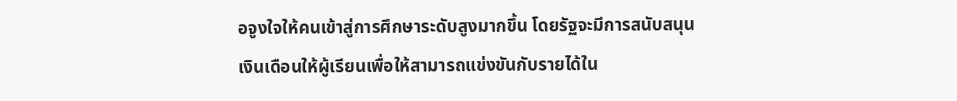อจูงใจให้คนเข้าสู่การศึกษาระดับสูงมากขึ้น โดยรัฐจะมีการสนับสนุนเงินเดือนให้ผู้เรียนเพื่อให้สามารถแข่งขันกับรายได้ใน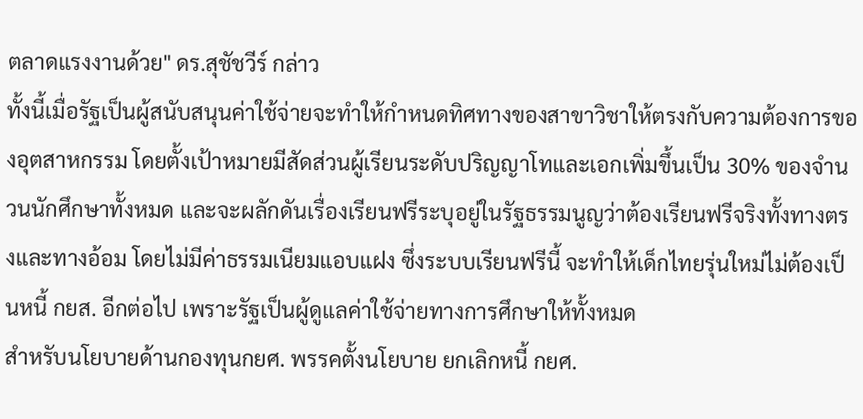ตลาดแรงงานด้วย" ดร.สุชัชวีร์ กล่าว
ทั้งนี้เมื่อรัฐเป็นผู้สนับสนุนค่าใช้จ่ายจะทำให้กำหนดทิศทางของสาขาวิชาให้ตรงกับความต้องการของอุตสาหกรรม โดยตั้งเป้าหมายมีสัดส่วนผู้เรียนระดับปริญญาโทและเอกเพิ่มขึ้นเป็น 30% ของจำนวนนักศึกษาทั้งหมด และจะผลักดันเรื่องเรียนฟรีระบุอยู่ในรัฐธรรมนูญว่าต้องเรียนฟรีจริงทั้งทางตรงและทางอ้อม โดยไม่มีค่าธรรมเนียมแอบแฝง ซึ่งระบบเรียนฟรีนี้ จะทำให้เด็กไทยรุ่นใหม่ไม่ต้องเป็นหนี้ กยส. อีกต่อไป เพราะรัฐเป็นผู้ดูแลค่าใช้จ่ายทางการศึกษาให้ทั้งหมด
สำหรับนโยบายด้านกองทุนกยศ. พรรคตั้งนโยบาย ยกเลิกหนี้ กยศ.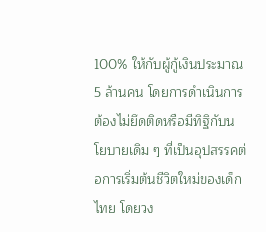100% ให้กับผู้กู้เงินประมาณ 5 ล้านคน โดยการดำเนินการต้องไม่ยึดติดหรือมีทิฐิกับนโยบายเดิม ๆ ที่เป็นอุปสรรคต่อการเริ่มต้นชีวิตใหม่ของเด็กไทย โดยวง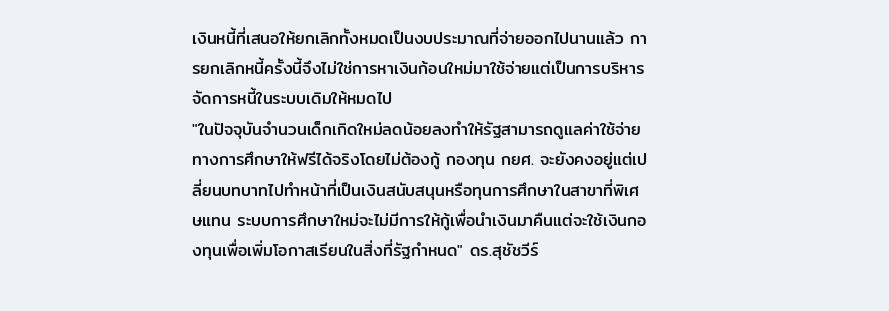เงินหนี้ที่เสนอให้ยกเลิกทั้งหมดเป็นงบประมาณที่จ่ายออกไปนานแล้ว การยกเลิกหนี้ครั้งนี้จึงไม่ใช่การหาเงินก้อนใหม่มาใช้จ่ายแต่เป็นการบริหารจัดการหนี้ในระบบเดิมให้หมดไป
"ในปัจจุบันจำนวนเด็กเกิดใหม่ลดน้อยลงทำให้รัฐสามารถดูแลค่าใช้จ่ายทางการศึกษาให้ฟรีได้จริงโดยไม่ต้องกู้ กองทุน กยศ. จะยังคงอยู่แต่เปลี่ยนบทบาทไปทำหน้าที่เป็นเงินสนับสนุนหรือทุนการศึกษาในสาขาที่พิเศษแทน ระบบการศึกษาใหม่จะไม่มีการให้กู้เพื่อนำเงินมาคืนแต่จะใช้เงินกองทุนเพื่อเพิ่มโอกาสเรียนในสิ่งที่รัฐกำหนด" ดร.สุชัชวีร์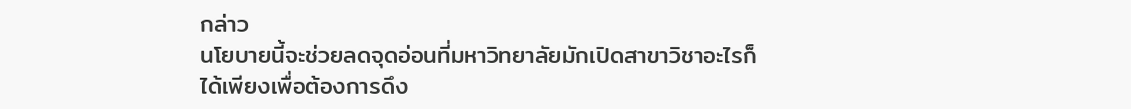กล่าว
นโยบายนี้จะช่วยลดจุดอ่อนที่มหาวิทยาลัยมักเปิดสาขาวิชาอะไรก็ได้เพียงเพื่อต้องการดึง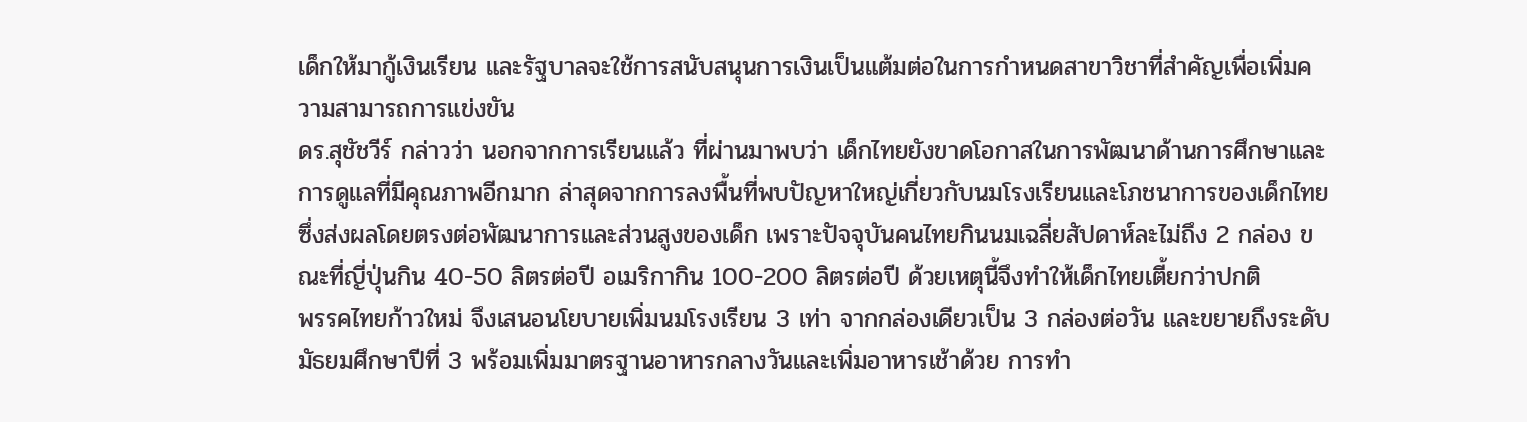เด็กให้มากู้เงินเรียน และรัฐบาลจะใช้การสนับสนุนการเงินเป็นแต้มต่อในการกำหนดสาขาวิชาที่สำคัญเพื่อเพิ่มความสามารถการแข่งขัน
ดร.สุชัชวีร์ กล่าวว่า นอกจากการเรียนแล้ว ที่ผ่านมาพบว่า เด็กไทยยังขาดโอกาสในการพัฒนาด้านการศึกษาและการดูแลที่มีคุณภาพอีกมาก ล่าสุดจากการลงพื้นที่พบปัญหาใหญ่เกี่ยวกับนมโรงเรียนและโภชนาการของเด็กไทย ซึ่งส่งผลโดยตรงต่อพัฒนาการและส่วนสูงของเด็ก เพราะปัจจุบันคนไทยกินนมเฉลี่ยสัปดาห์ละไม่ถึง 2 กล่อง ขณะที่ญี่ปุ่นกิน 40-50 ลิตรต่อปี อเมริกากิน 100-200 ลิตรต่อปี ด้วยเหตุนี้จึงทำให้เด็กไทยเตี้ยกว่าปกติ
พรรคไทยก้าวใหม่ จึงเสนอนโยบายเพิ่มนมโรงเรียน 3 เท่า จากกล่องเดียวเป็น 3 กล่องต่อวัน และขยายถึงระดับมัธยมศึกษาปีที่ 3 พร้อมเพิ่มมาตรฐานอาหารกลางวันและเพิ่มอาหารเช้าด้วย การทำ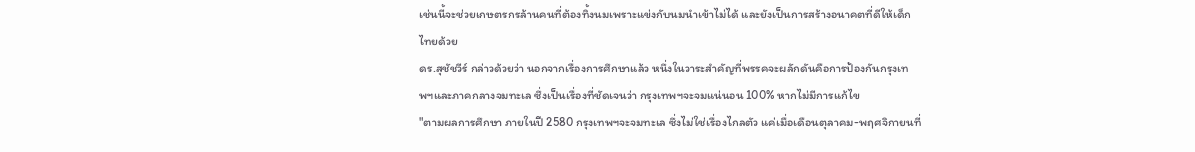เช่นนี้จะช่วยเกษตรกรล้านคนที่ต้องทิ้งนมเพราะแข่งกับนมนำเข้าไม่ได้ และยังเป็นการสร้างอนาคตที่ดีให้เด็กไทยด้วย
ดร.สุชัชวีร์ กล่าวด้วยว่า นอกจากเรื่องการศึกษาแล้ว หนึ่งในวาระสำคัญที่พรรคจะผลักดันคือการป้องกันกรุงเทพฯและภาคกลางจมทะเล ซึ่งเป็นเรื่องที่ชัดเจนว่า กรุงเทพฯจะจมแน่นอน 100% หากไม่มีการแก้ไข
"ตามผลการศึกษา ภายในปี 2580 กรุงเทพฯจะจมทะเล ซึ่งไม่ใช่เรื่องไกลตัว แค่เมื่อเดือนตุลาคม-พฤศจิกายนที่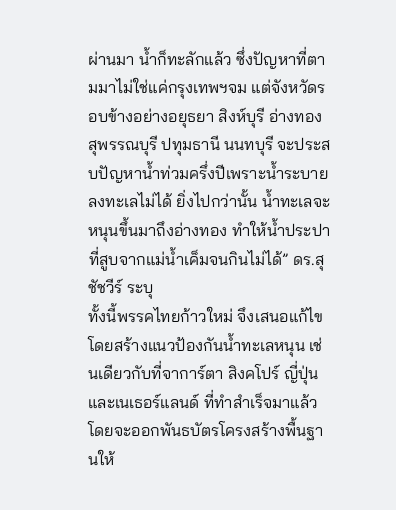ผ่านมา น้ำก็ทะลักแล้ว ซึ่งปัญหาที่ตามมาไม่ใช่แค่กรุงเทพฯจม แต่จังหวัดรอบข้างอย่างอยุธยา สิงห์บุรี อ่างทอง สุพรรณบุรี ปทุมธานี นนทบุรี จะประสบปัญหาน้ำท่วมครึ่งปีเพราะน้ำระบายลงทะเลไม่ได้ ยิ่งไปกว่านั้น น้ำทะเลจะหนุนขึ้นมาถึงอ่างทอง ทำให้น้ำประปาที่สูบจากแม่น้ำเค็มจนกินไม่ได้” ดร.สุชัชวีร์ ระบุ
ทั้งนี้พรรคไทยก้าวใหม่ จึงเสนอแก้ไขโดยสร้างแนวป้องกันน้ำทะเลหนุน เช่นเดียวกับที่จาการ์ตา สิงคโปร์ ญี่ปุ่น และเนเธอร์แลนด์ ที่ทำสำเร็จมาแล้ว โดยจะออกพันธบัตรโครงสร้างพื้นฐานให้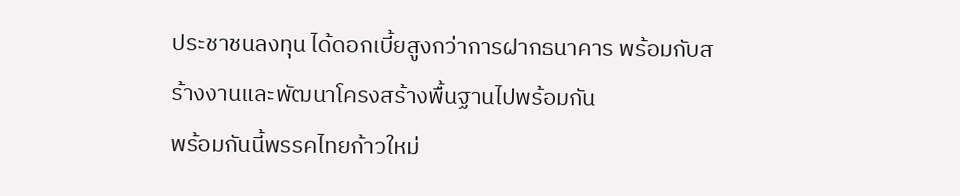ประชาชนลงทุน ได้ดอกเบี้ยสูงกว่าการฝากธนาคาร พร้อมกับสร้างงานและพัฒนาโครงสร้างพื้นฐานไปพร้อมกัน
พร้อมกันนี้พรรคไทยก้าวใหม่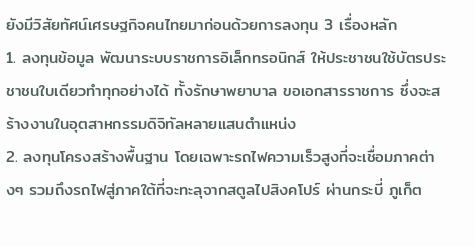ยังมีวิสัยทัศน์เศรษฐกิจคนไทยมาก่อนด้วยการลงทุน 3 เรื่องหลัก
1. ลงทุนข้อมูล พัฒนาระบบราชการอิเล็กทรอนิกส์ ให้ประชาชนใช้บัตรประชาชนใบเดียวทำทุกอย่างได้ ทั้งรักษาพยาบาล ขอเอกสารราชการ ซึ่งจะสร้างงานในอุตสาหกรรมดิจิทัลหลายแสนตำแหน่ง
2. ลงทุนโครงสร้างพื้นฐาน โดยเฉพาะรถไฟความเร็วสูงที่จะเชื่อมภาคต่างๆ รวมถึงรถไฟสู่ภาคใต้ที่จะทะลุจากสตูลไปสิงคโปร์ ผ่านกระบี่ ภูเก็ต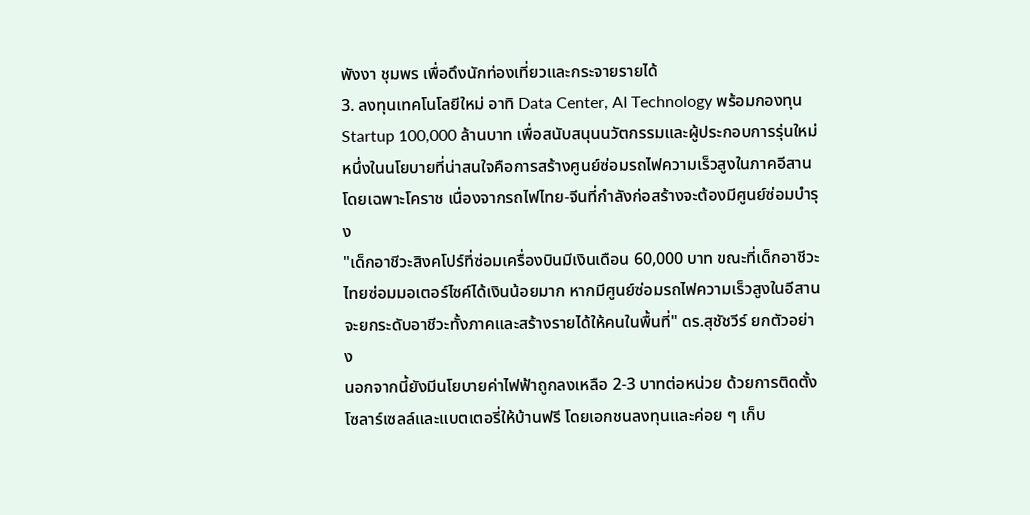พังงา ชุมพร เพื่อดึงนักท่องเที่ยวและกระจายรายได้
3. ลงทุนเทคโนโลยีใหม่ อาทิ Data Center, AI Technology พร้อมกองทุน Startup 100,000 ล้านบาท เพื่อสนับสนุนนวัตกรรมและผู้ประกอบการรุ่นใหม่
หนึ่งในนโยบายที่น่าสนใจคือการสร้างศูนย์ซ่อมรถไฟความเร็วสูงในภาคอีสาน โดยเฉพาะโคราช เนื่องจากรถไฟไทย-จีนที่กำลังก่อสร้างจะต้องมีศูนย์ซ่อมบำรุง
"เด็กอาชีวะสิงคโปร์ที่ซ่อมเครื่องบินมีเงินเดือน 60,000 บาท ขณะที่เด็กอาชีวะไทยซ่อมมอเตอร์ไซค์ได้เงินน้อยมาก หากมีศูนย์ซ่อมรถไฟความเร็วสูงในอีสาน จะยกระดับอาชีวะทั้งภาคและสร้างรายได้ให้คนในพื้นที่" ดร.สุชัชวีร์ ยกตัวอย่าง
นอกจากนี้ยังมีนโยบายค่าไฟฟ้าถูกลงเหลือ 2-3 บาทต่อหน่วย ด้วยการติดตั้งโซลาร์เซลล์และแบตเตอรี่ให้บ้านฟรี โดยเอกชนลงทุนและค่อย ๆ เก็บ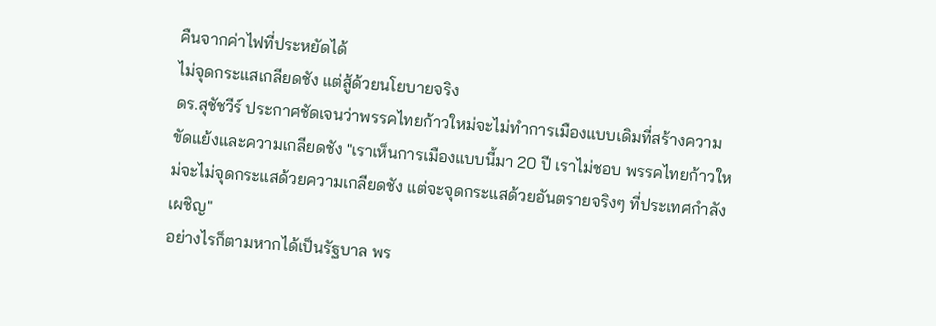คืนจากค่าไฟที่ประหยัดได้
ไม่จุดกระแสเกลียดชัง แต่สู้ด้วยนโยบายจริง
ดร.สุชัชวีร์ ประกาศชัดเจนว่าพรรคไทยก้าวใหม่จะไม่ทำการเมืองแบบเดิมที่สร้างความขัดแย้งและความเกลียดชัง "เราเห็นการเมืองแบบนี้มา 20 ปี เราไม่ชอบ พรรคไทยก้าวใหม่จะไม่จุดกระแสด้วยความเกลียดชัง แต่จะจุดกระแสด้วยอันตรายจริงๆ ที่ประเทศกำลังเผชิญ"
อย่างไรก็ตามหากได้เป็นรัฐบาล พร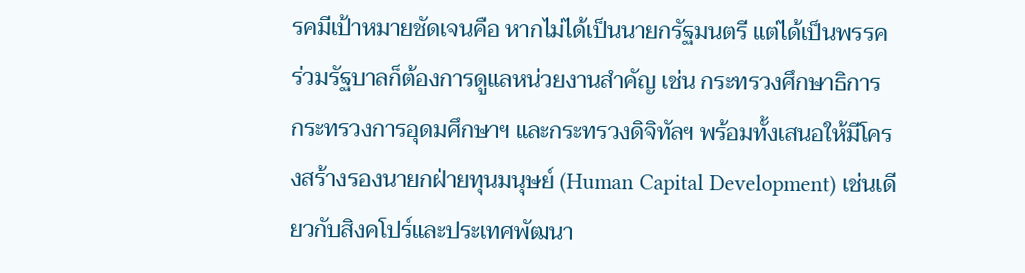รคมีเป้าหมายชัดเจนคือ หากไม่ได้เป็นนายกรัฐมนตรี แต่ได้เป็นพรรคร่วมรัฐบาลก็ต้องการดูแลหน่วยงานสำคัญ เช่น กระทรวงศึกษาธิการ กระทรวงการอุดมศึกษาฯ และกระทรวงดิจิทัลฯ พร้อมทั้งเสนอให้มีโครงสร้างรองนายกฝ่ายทุนมนุษย์ (Human Capital Development) เช่นเดียวกับสิงคโปร์และประเทศพัฒนา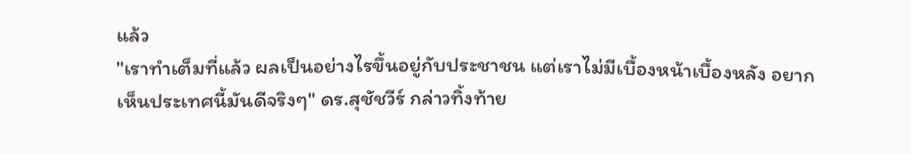แล้ว
"เราทำเต็มที่แล้ว ผลเป็นอย่างไรขึ้นอยู่กับประชาชน แต่เราไม่มีเบื้องหน้าเบื้องหลัง อยากเห็นประเทศนี้มันดีจริงๆ" ดร.สุชัชวีร์ กล่าวทิ้งท้าย